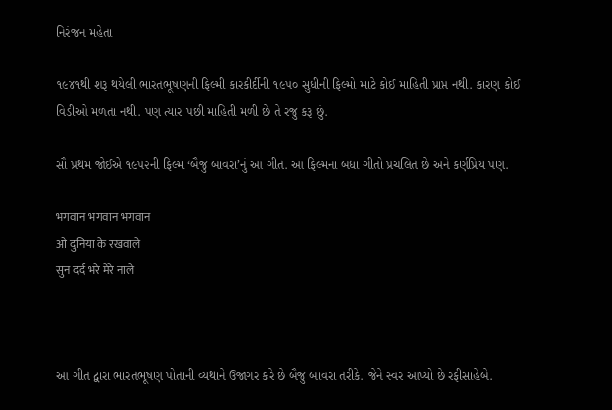નિરંજન મહેતા

૧૯૪૧થી શરૂ થયેલી ભારતભૂષણની ફિલ્મી કારકીર્દીની ૧૯૫૦ સુધીની ફિલ્મો માટે કોઈ માહિતી પ્રાપ્ત નથી. કારણ કોઈ વિડીઓ મળતા નથી. પણ ત્યાર પછી માહિતી મળી છે તે રજુ કરૂ છું.

સૌ પ્રથમ જોઈએ ૧૯૫૨ની ફિલ્મ ‘બૈજુ બાવરા’નું આ ગીત. આ ફિલ્મના બધા ગીતો પ્રચલિત છે અને કર્ણપ્રિય પણ.

भगवान भगवान भगवान
ओ दुनिया के रखवाले
सुन दर्द भरे मेरे नाले



આ ગીત દ્વારા ભારતભૂષણ પોતાની વ્યથાને ઉજાગર કરે છે બૈજુ બાવરા તરીકે. જેને સ્વર આપ્યો છે રફીસાહેબે.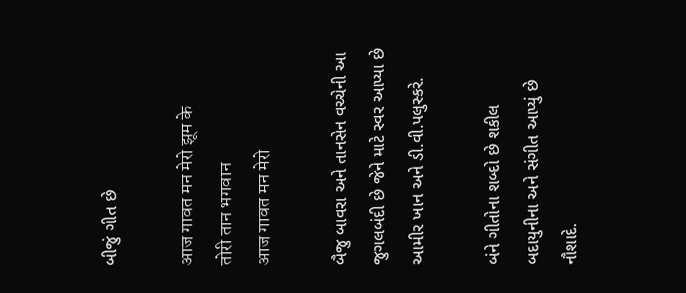બીજું ગીત છે

आज गावत मन मेरो झूम के
तोरी तान भगवान
आज गावत मन मेरो

બૈજુ બાવરા અને તાનસેન વચ્ચેની આ જુગલબંદી છે જેને માટે સ્વર આપ્યા છે આમીર ખાન અને ડી.વી.પલુસ્કરે.

બંને ગીતોના શબ્દો છે શકીલ બદાયુનીના અને સંગીત આપ્યું છે નૌશાદે.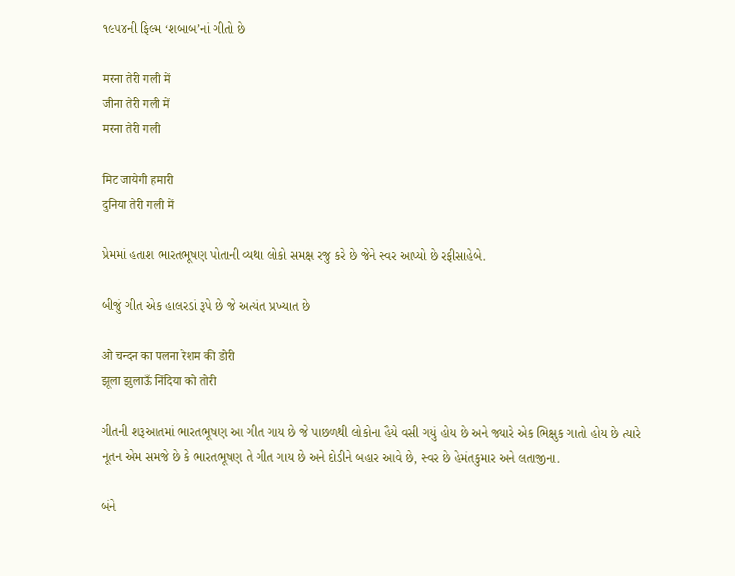૧૯૫૪ની ફિલ્મ ‘શબાબ’નાં ગીતો છે

मरना तेरी गली में
जीना तेरी गली में
मरना तेरी गली

मिट जायेगी हमारी
दुनिया तेरी गली में

પ્રેમમાં હતાશ ભારતભૂષણ પોતાની વ્યથા લોકો સમક્ષ રજુ કરે છે જેને સ્વર આપ્યો છે રફીસાહેબે.

બીજું ગીત એક હાલરડાં રૂપે છે જે અત્યંત પ્રખ્યાત છે

ओ चन्दन का पलना रेशम की डोरी
झूला झुलाऊँ निंदिया को तोरी

ગીતની શરૂઆતમાં ભારતભૂષણ આ ગીત ગાય છે જે પાછળથી લોકોના હૈયે વસી ગયું હોય છે અને જ્યારે એક ભિક્ષુક ગાતો હોય છે ત્યારે નૂતન એમ સમજે છે કે ભારતભૂષણ તે ગીત ગાય છે અને દોડીને બહાર આવે છે, સ્વર છે હેમંતકુમાર અને લતાજીના.

બંને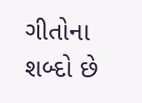ગીતોના શબ્દો છે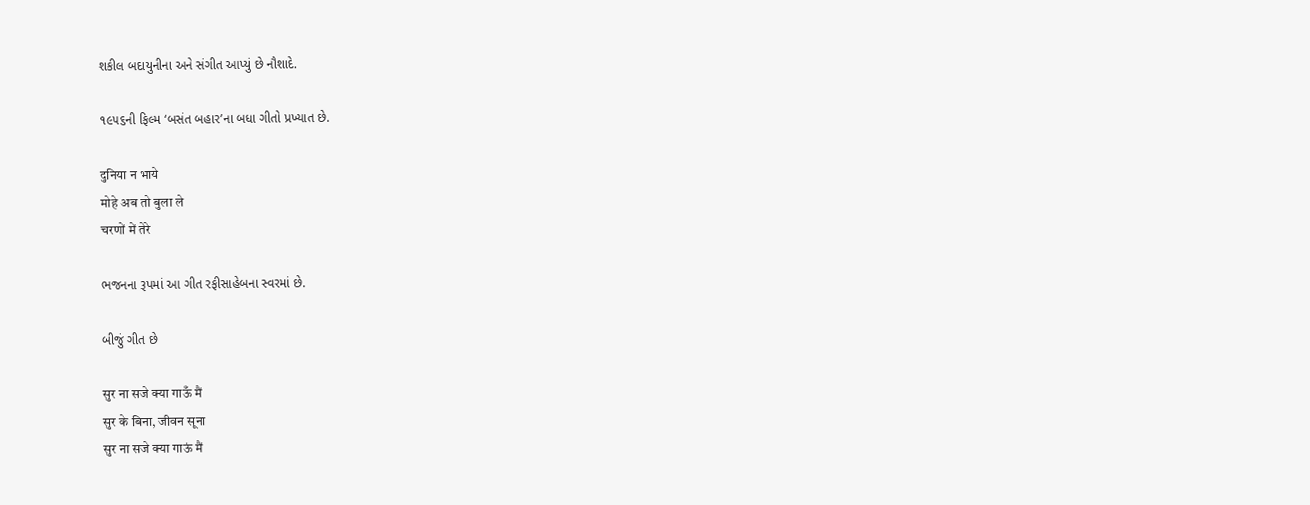શકીલ બદાયુનીના અને સંગીત આપ્યું છે નૌશાદે.

૧૯૫૬ની ફિલ્મ ‘બસંત બહાર’ના બધા ગીતો પ્રખ્યાત છે.

दुनिया न भाये
मोहे अब तो बुला ले
चरणों में तेरे

ભજનના રૂપમાં આ ગીત રફીસાહેબના સ્વરમાં છે.

બીજું ગીત છે

सुर ना सजे क्या गाऊँ मैं
सुर के बिना, जीवन सूना
सुर ना सजे क्या गाऊं मैं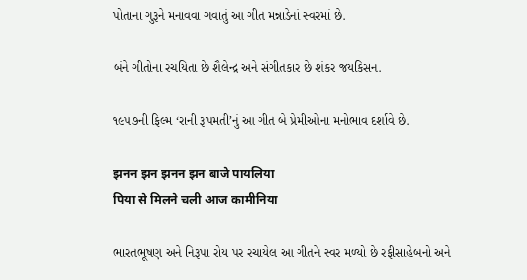પોતાના ગુરૂને મનાવવા ગવાતું આ ગીત મન્નાડેનાં સ્વરમાં છે.

બંને ગીતોના રચયિતા છે શૈલેન્દ્ર અને સંગીતકાર છે શંકર જયકિસન.

૧૯૫૭ની ફિલ્મ ‘રાની રૂપમતી’નું આ ગીત બે પ્રેમીઓના મનોભાવ દર્શાવે છે.

झनन झन झनन झन बाजे पायलिया
पिया से मिलने चली आज कामीनिया

ભારતભૂષણ અને નિરૂપા રોય પર રચાયેલ આ ગીતને સ્વર મળ્યો છે રફીસાહેબનો અને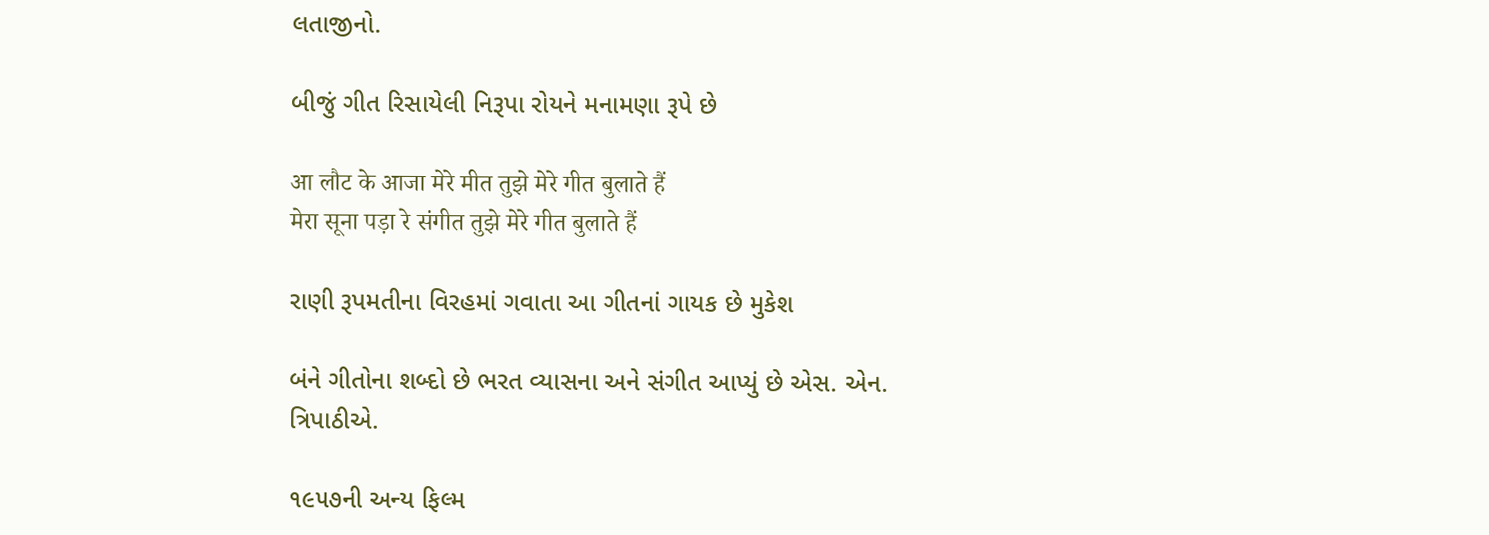લતાજીનો.

બીજું ગીત રિસાયેલી નિરૂપા રોયને મનામણા રૂપે છે

आ लौट के आजा मेरे मीत तुझे मेरे गीत बुलाते हैं
मेरा सूना पड़ा रे संगीत तुझे मेरे गीत बुलाते हैं

રાણી રૂપમતીના વિરહમાં ગવાતા આ ગીતનાં ગાયક છે મુકેશ

બંને ગીતોના શબ્દો છે ભરત વ્યાસના અને સંગીત આપ્યું છે એસ. એન. ત્રિપાઠીએ.

૧૯૫૭ની અન્ય ફિલ્મ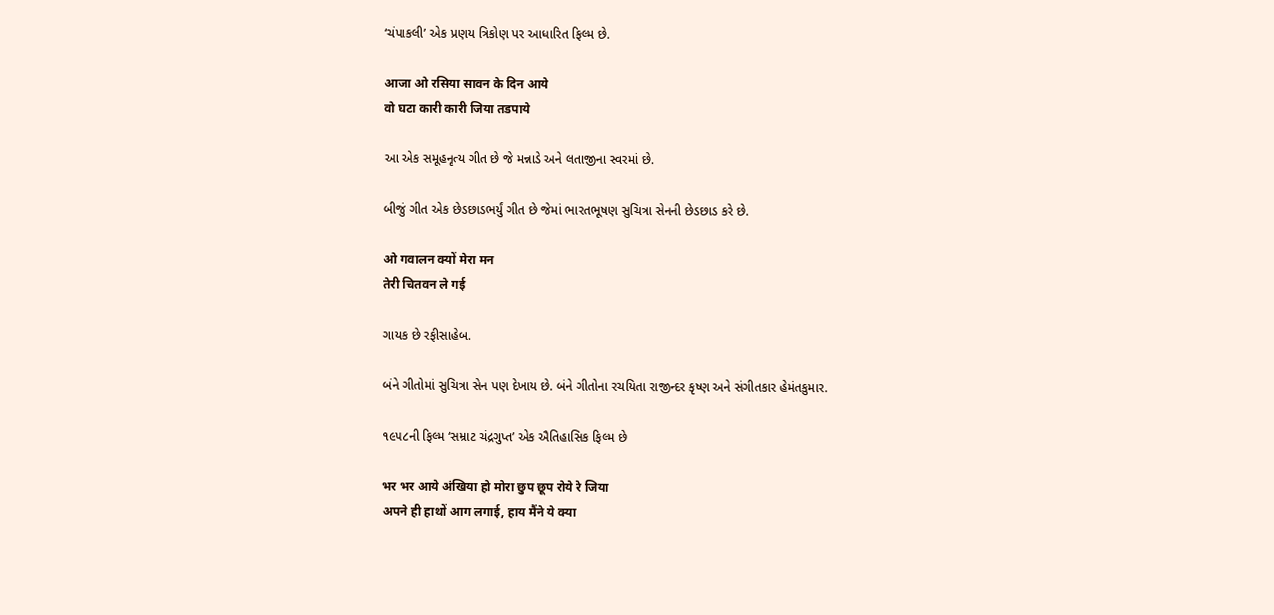‘ચંપાકલી’ એક પ્રણય ત્રિકોણ પર આધારિત ફિલ્મ છે.

आजा ओ रसिया सावन के दिन आये
वो घटा कारी कारी जिया तडपाये

આ એક સમૂહનૃત્ય ગીત છે જે મન્નાડે અને લતાજીના સ્વરમાં છે.

બીજું ગીત એક છેડછાડભર્યું ગીત છે જેમાં ભારતભૂષણ સુચિત્રા સેનની છેડછાડ કરે છે.

ओ गवालन क्यों मेरा मन
तेरी चितवन ले गई

ગાયક છે રફીસાહેબ.

બંને ગીતોમાં સુચિત્રા સેન પણ દેખાય છે. બંને ગીતોના રચયિતા રાજીન્દર કૃષ્ણ અને સંગીતકાર હેમંતકુમાર.

૧૯૫૮ની ફિલ્મ ‘સમ્રાટ ચંદ્રગુપ્ત’ એક ઐતિહાસિક ફિલ્મ છે

भर भर आये अंखिया हो मोरा छुप छूप रोये रे जिया
अपने ही हाथों आग लगाई, हाय मैंने ये क्या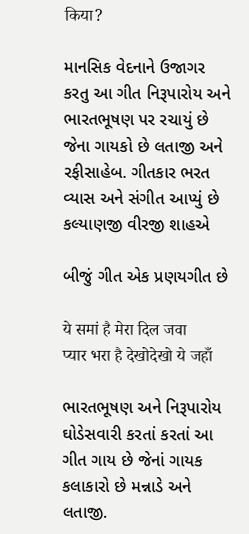किया?

માનસિક વેદનાને ઉજાગર કરતુ આ ગીત નિરૂપારોય અને ભારતભૂષણ પર રચાયું છે જેના ગાયકો છે લતાજી અને રફીસાહેબ. ગીતકાર ભરત વ્યાસ અને સંગીત આપ્યું છે કલ્યાણજી વીરજી શાહએ

બીજું ગીત એક પ્રણયગીત છે

ये समां है मेरा दिल जवा
प्यार भरा है देखोदेखो ये जहाँ

ભારતભૂષણ અને નિરૂપારોય ઘોડેસવારી કરતાં કરતાં આ ગીત ગાય છે જેનાં ગાયક કલાકારો છે મન્નાડે અને લતાજી.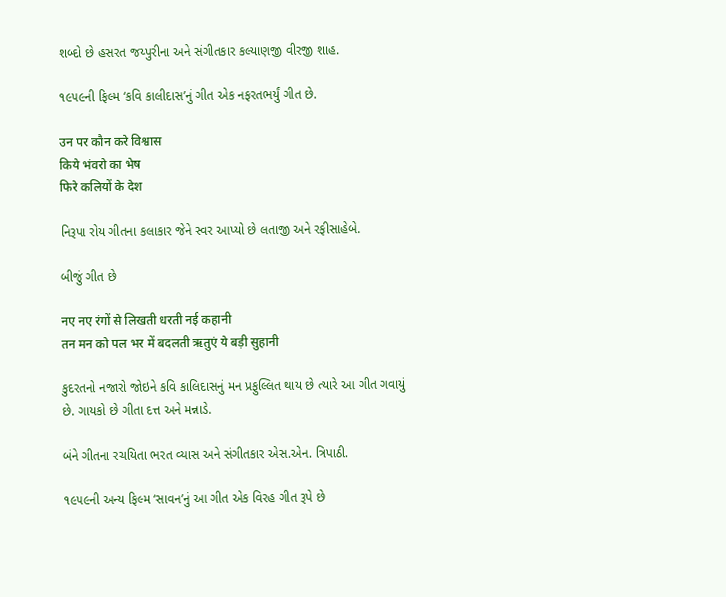શબ્દો છે હસરત જય્પુરીના અને સંગીતકાર કલ્યાણજી વીરજી શાહ.

૧૯૫૯ની ફિલ્મ ‘કવિ કાલીદાસ’નું ગીત એક નફરતભર્યું ગીત છે.

उन पर कौन करे विश्वास
किये भंवरो का भेष
फिरे कलियों के देश

નિરૂપા રોય ગીતના કલાકાર જેને સ્વર આપ્યો છે લતાજી અને રફીસાહેબે.

બીજું ગીત છે

नए नए रंगों से लिखती धरती नई कहानी
तन मन को पल भर में बदलती ऋतुएं ये बड़ी सुहानी

કુદરતનો નજારો જોઇને કવિ કાલિદાસનું મન પ્રફુલ્લિત થાય છે ત્યારે આ ગીત ગવાયું છે. ગાયકો છે ગીતા દત્ત અને મન્નાડે.

બંને ગીતના રચયિતા ભરત વ્યાસ અને સંગીતકાર એસ.એન. ત્રિપાઠી.

૧૯૫૯ની અન્ય ફિલ્મ ‘સાવન’નું આ ગીત એક વિરહ ગીત રૂપે છે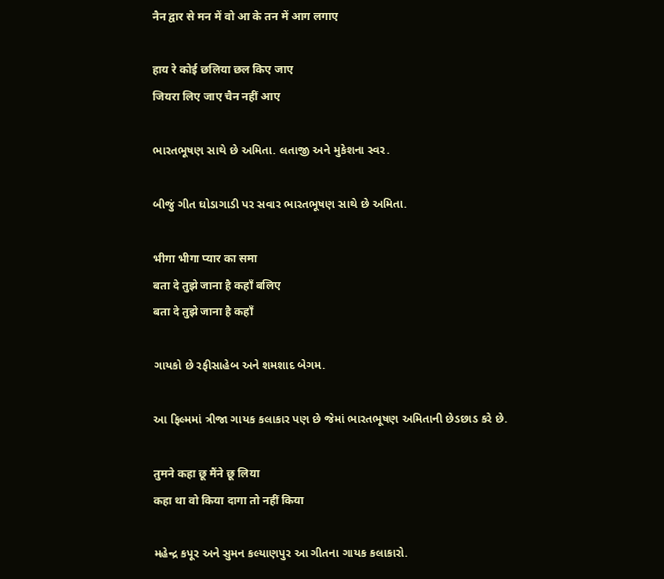नैन द्वार से मन में वो आ के तन में आग लगाए

हाय रे कोई छलिया छल किए जाए
जियरा लिए जाए चैन नहीं आए

ભારતભૂષણ સાથે છે અમિતા. લતાજી અને મુકેશના સ્વર.

બીજું ગીત ઘોડાગાડી પર સવાર ભારતભૂષણ સાથે છે અમિતા.

भीगा भीगा प्यार का समा
बता दे तुझे जाना है कहाँ बलिए
बता दे तुझे जाना है कहाँ

ગાયકો છે રફીસાહેબ અને શમશાદ બેગમ.

આ ફિલ્મમાં ત્રીજા ગાયક કલાકાર પણ છે જેમાં ભારતભૂષણ અમિતાની છેડછાડ કરે છે.

तुमने कहा छू मैंने छू लिया
कहा था वो किया दागा तो नहीं किया

મહેન્દ્ર કપૂર અને સુમન કલ્યાણપુર આ ગીતના ગાયક કલાકારો.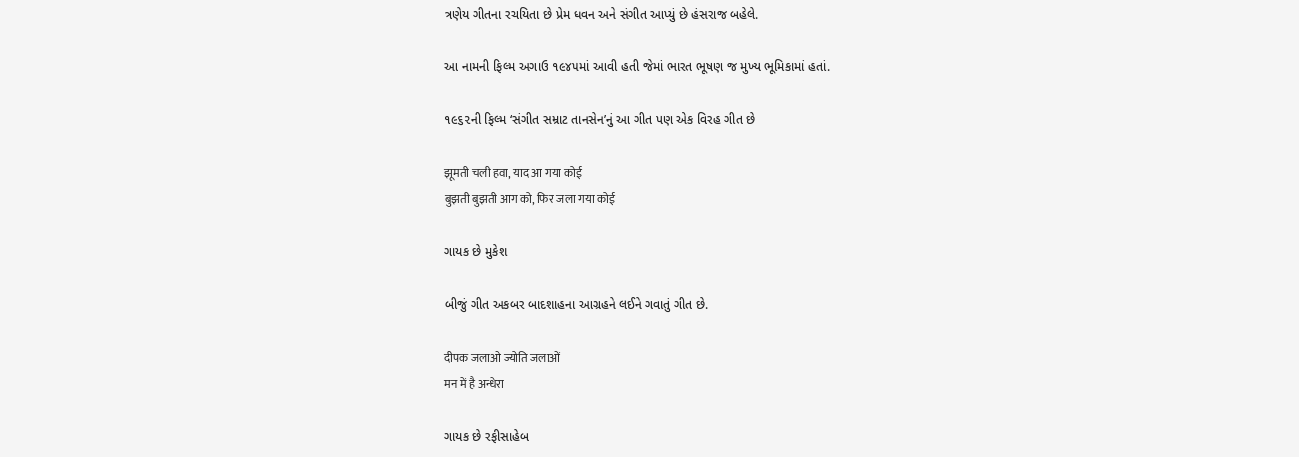ત્રણેય ગીતના રચયિતા છે પ્રેમ ધવન અને સંગીત આપ્યું છે હંસરાજ બહેલે.

આ નામની ફિલ્મ અગાઉ ૧૯૪૫માં આવી હતી જેમાં ભારત ભૂષણ જ મુખ્ય ભૂમિકામાં હતાં.

૧૯૬૨ની ફિલ્મ ‘સંગીત સમ્રાટ તાનસેન’નું આ ગીત પણ એક વિરહ ગીત છે

झूमती चली हवा, याद आ गया कोई
बुझती बुझती आग को, फिर जला गया कोई

ગાયક છે મુકેશ

બીજું ગીત અકબર બાદશાહના આગ્રહને લઈને ગવાતું ગીત છે.

दीपक जलाओ ज्योति जलाओं
मन में है अन्धेरा

ગાયક છે રફીસાહેબ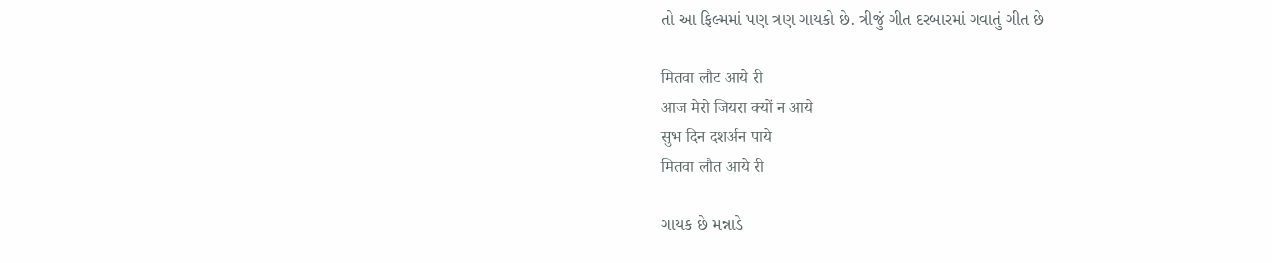તો આ ફિલ્મમાં પણ ત્રણ ગાયકો છે. ત્રીજું ગીત દરબારમાં ગવાતું ગીત છે

मितवा लौट आये री
आज मेरो जियरा क्यों न आये
सुभ दिन दशर्अन पाये
मितवा लौत आये री

ગાયક છે મન્નાડે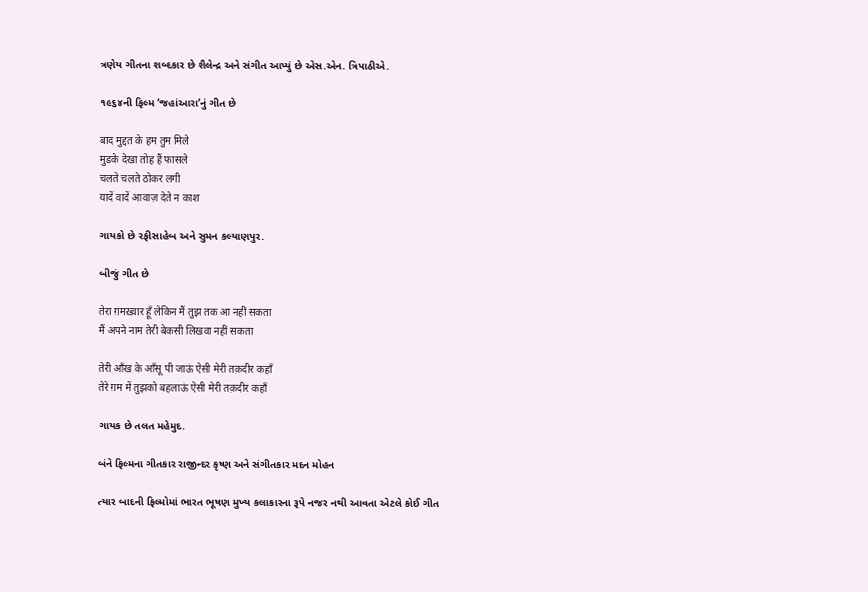ત્રણેય ગીતના શબ્દકાર છે શૈલેન્દ્ર અને સંગીત આપ્યું છે એસ.એન. ત્રિપાઠીએ.

૧૯૬૪ની ફિલ્મ ‘જહાંઆરા’નું ગીત છે

बाद मुद्दत के हम तुम मिले
मुडके देखा तोह हैं फासले
चलते चलते ठोकर लगी
यादें वादें आवाज़ देते न काश

ગાયકો છે રફીસાહેબ અને સુમન કલ્યાણપુર.

બીજું ગીત છે

तेरा ग़मख़्वार हूँ लेकिन मैं तुझ तक आ नहीं सकता
मैं अपने नाम तेरी बेकसी लिखवा नहीं सकता

तेरी आँख के आँसू पी जाऊं ऐसी मेरी तक़दीर कहाँ
तेरे ग़म में तुझको बहलाऊं ऐसी मेरी तक़दीर कहाँ

ગાયક છે તલત મહેમુદ.

બંને ફિલ્મના ગીતકાર રાજીન્દર કૃષ્ણ અને સંગીતકાર મદન મોહન

ત્યાર બાદની ફિલ્મોમાં ભારત ભૂષણ મુખ્ય કલાકારના રૂપે નજર નથી આવતા એટલે કોઈ ગીત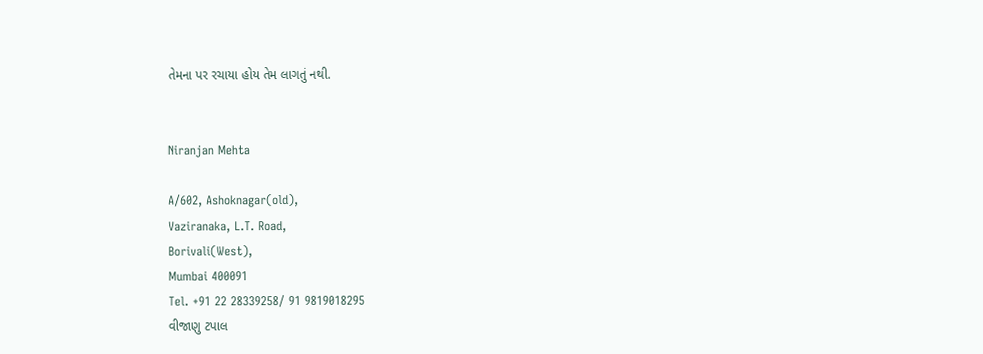તેમના પર રચાયા હોય તેમ લાગતું નથી.


Niranjan Mehta

A/602, Ashoknagar(old),
Vaziranaka, L.T. Road,
Borivali(West),
Mumbai 400091
Tel. +91 22 28339258/ 91 9819018295
વીજાણુ ટપાલ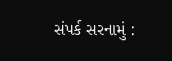સંપર્ક સરનામું :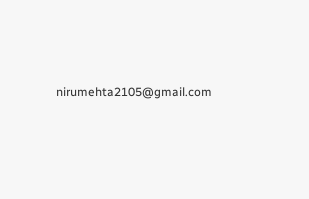nirumehta2105@gmail.com